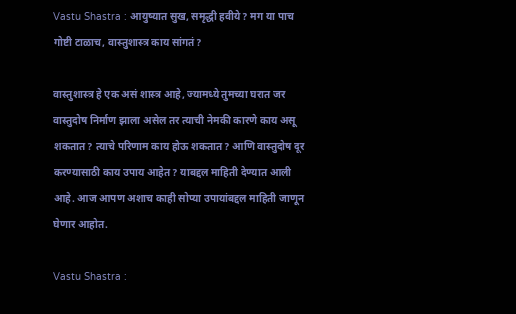Vastu Shastra : आयुष्यात सुख, समृद्धी हवीये? मग या पाच गोष्टी टाळाच, वास्तुशास्त्र काय सांगतं?

वास्तुशास्त्र हे एक असं शास्त्र आहे, ज्यामध्ये तुमच्या घरात जर वास्तुदोष निर्माण झाला असेल तर त्याची नेमकी कारणे काय असू शकतात? त्याचे परिणाम काय होऊ शकतात? आणि वास्तुदोष दूर करण्यासाठी काय उपाय आहेत? याबद्दल माहिती देण्यात आली आहे. आज आपण अशाच काही सोप्या उपायांबद्दल माहिती जाणून घेणार आहोत.

Vastu Shastra :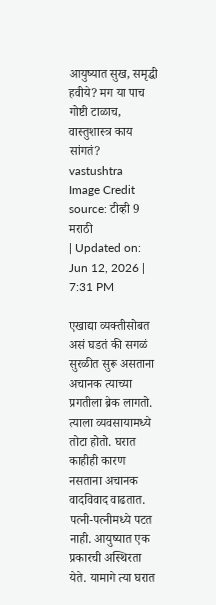आयुष्यात सुख, समृद्धी हवीये? मग या पाच गोष्टी टाळाच, वास्तुशास्त्र काय सांगतं?
vastushtra
Image Credit source: टीव्ही 9 मराठी
| Updated on: Jun 12, 2026 | 7:31 PM

एखाद्या व्यक्तीसोबत असं घडतं की सगळं सुरळीत सुरू असताना अचानक त्याच्या प्रगतीला ब्रेक लागतो. त्याला व्यवसायामध्ये तोटा होतो. घरात काहीही कारण नसताना अचानक वादविवाद वाढतात. पत्नी-पत्नीमध्ये पटत नाही. आयुष्यात एक प्रकारची अस्थिरता येते. यामागे त्या घरात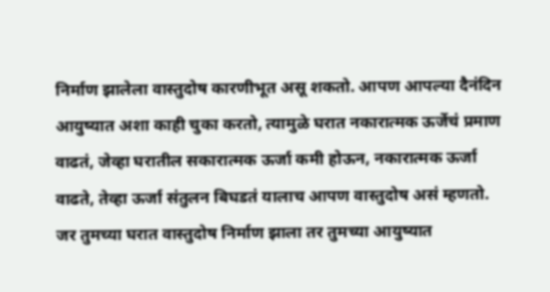निर्माण झालेला वास्तुदोष कारणीभूत असू शकतो. आपण आपल्या दैनंदिन आयुष्यात अशा काही चुका करतो, त्यामुळे घरात नकारात्मक ऊर्जेचं प्रमाण वाढतं, जेव्हा घरातील सकारात्मक ऊर्जा कमी होऊन, नकारात्मक ऊर्जा वाढते, तेव्हा ऊर्जा संतुलन बिघडतं यालाच आपण वास्तुदोष असं म्हणतो. जर तुमच्या घरात वास्तुदोष निर्माण झाला तर तुमच्या आयुष्यात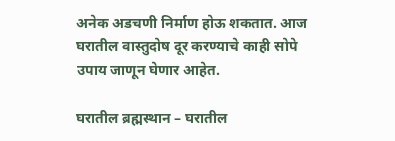अनेक अडचणी निर्माण होऊ शकतात. आज घरातील वास्तुदोष दूर करण्याचे काही सोपे उपाय जाणून घेणार आहेत.

घरातील ब्रह्मस्थान – घरातील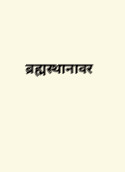ब्रह्मस्थानावर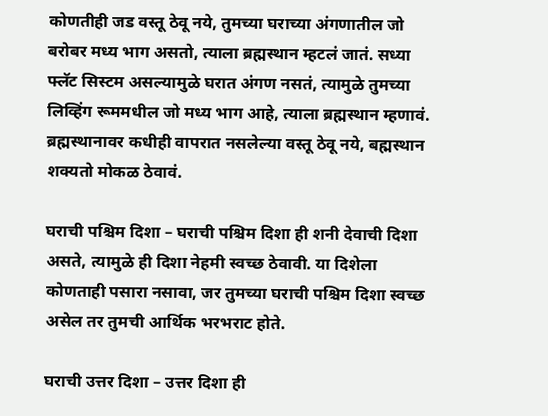कोणतीही जड वस्तू ठेवू नये, तुमच्या घराच्या अंगणातील जो बरोबर मध्य भाग असतो, त्याला ब्रह्मस्थान म्हटलं जातं. सध्या फ्लॅट सिस्टम असल्यामुळे घरात अंगण नसतं, त्यामुळे तुमच्या लिव्हिंग रूममधील जो मध्य भाग आहे, त्याला ब्रह्मस्थान म्हणावं. ब्रह्मस्थानावर कधीही वापरात नसलेल्या वस्तू ठेवू नये, बह्मस्थान शक्यतो मोकळ ठेवावं.

घराची पश्चिम दिशा – घराची पश्चिम दिशा ही शनी देवाची दिशा असते, त्यामुळे ही दिशा नेहमी स्वच्छ ठेवावी. या दिशेला कोणताही पसारा नसावा, जर तुमच्या घराची पश्चिम दिशा स्वच्छ असेल तर तुमची आर्थिक भरभराट होते.

घराची उत्तर दिशा – उत्तर दिशा ही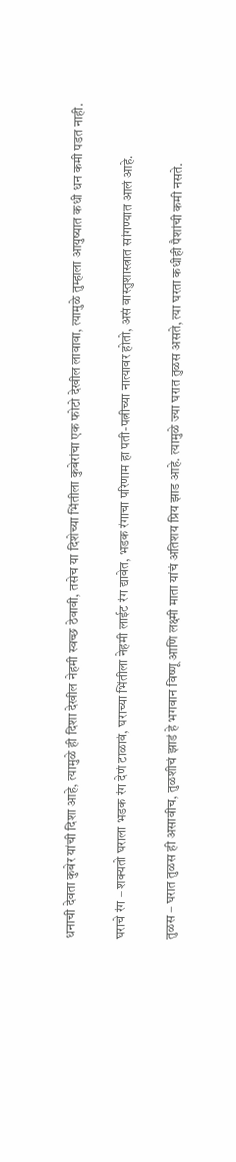धनाची देवता कुबेर यांची दिशा आहे, त्यामुळे ही दिशा देखील नेहमी स्वच्छ ठेवावी, तसेच या दिशेच्या भिंतीला कुबेरांचा एक फोटो देखील लावावा, त्यामुळे तुम्हाला आयुष्यात कधी धन कमी पडत नाही.

घराचे रंग – शक्यतो घराला भडक रंग देणं टाळावं, घराच्या भिंतीला नेहमी लाईट रंग द्यावेत, भडक रंगाचा परिणाम हा पती-पत्नीच्या नात्यावर होतो, असं वास्तुशास्त्रात सांगण्यात आलं आहे.

तुळस – घरात तुळस ही असावीच, तुळशीचं झाडं हे भगवान विष्णू आणि लक्ष्मी माता यांचं अतिशय प्रिय झाड आहे. त्यामुळे ज्या घरात तुळस असते, त्या घरता कधीही पैशांची कमी नसते.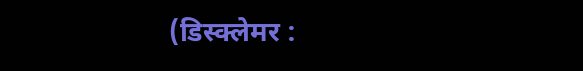(डिस्क्लेमर :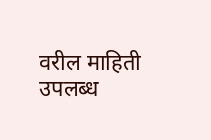वरील माहिती उपलब्ध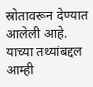स्रोतावरून देण्यात आलेली आहे. याच्या तथ्यांबद्दल आम्ही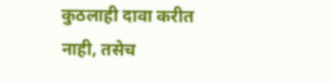कुठलाही दावा करीत नाही, तसेच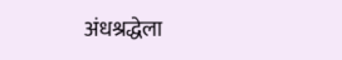अंधश्रद्धेला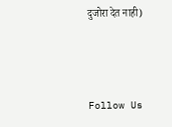दुजोरा देत नाही)



Follow Us